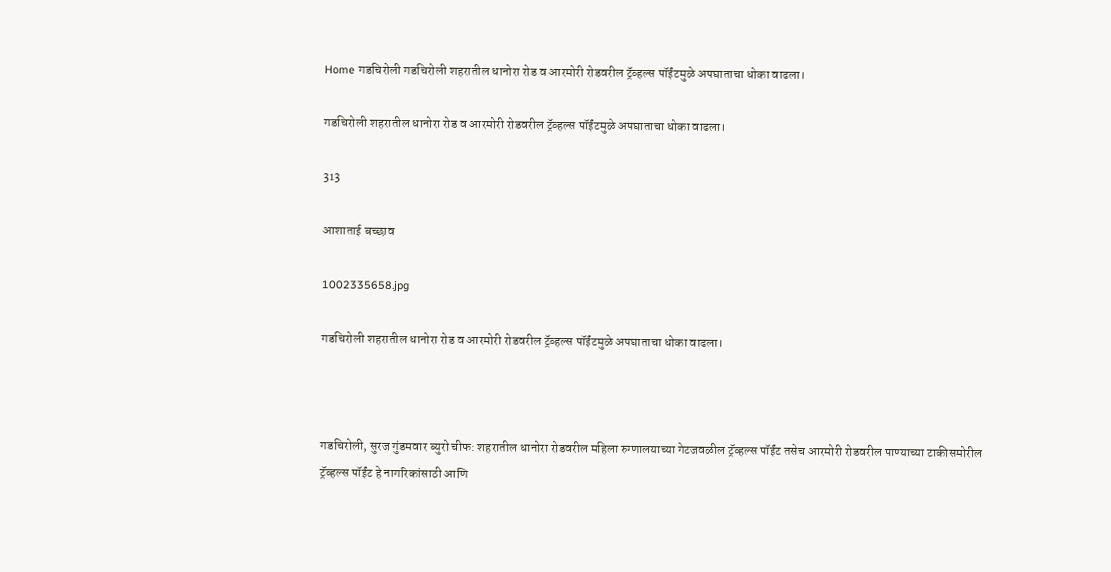Home गडचिरोली गडचिरोली शहरातील धानोरा रोड व आरमोरी रोडवरील ट्रॅव्हल्स पॉईंटमुळे अपघाताचा धोका वाढला।

गडचिरोली शहरातील धानोरा रोड व आरमोरी रोडवरील ट्रॅव्हल्स पॉईंटमुळे अपघाताचा धोका वाढला।

313

आशाताई बच्छाव

1002335658.jpg

गडचिरोली शहरातील धानोरा रोड व आरमोरी रोडवरील ट्रॅव्हल्स पॉईंटमुळे अपघाताचा धोका वाढला।



गडचिरोली, सुरज गुंडमवार ब्युरो चीफ: शहरातील धानोरा रोडवरील महिला रुग्णालयाच्या गेटजवळील ट्रॅव्हल्स पॉईंट तसेच आरमोरी रोडवरील पाण्याच्या टाकीसमोरील ट्रॅव्हल्स पॉईंट हे नागरिकांसाठी आणि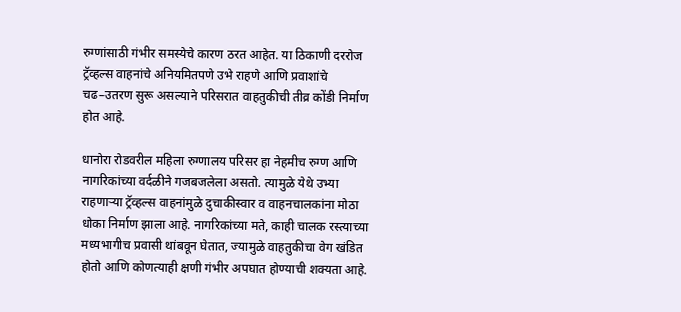रुग्णांसाठी गंभीर समस्येचे कारण ठरत आहेत. या ठिकाणी दररोज ट्रॅव्हल्स वाहनांचे अनियमितपणे उभे राहणे आणि प्रवाशांचे चढ–उतरण सुरू असल्याने परिसरात वाहतुकीची तीव्र कोंडी निर्माण होत आहे.

धानोरा रोडवरील महिला रुग्णालय परिसर हा नेहमीच रुग्ण आणि नागरिकांच्या वर्दळीने गजबजलेला असतो. त्यामुळे येथे उभ्या राहणाऱ्या ट्रॅव्हल्स वाहनांमुळे दुचाकीस्वार व वाहनचालकांना मोठा धोका निर्माण झाला आहे. नागरिकांच्या मते, काही चालक रस्त्याच्या मध्यभागीच प्रवासी थांबवून घेतात, ज्यामुळे वाहतुकीचा वेग खंडित होतो आणि कोणत्याही क्षणी गंभीर अपघात होण्याची शक्यता आहे.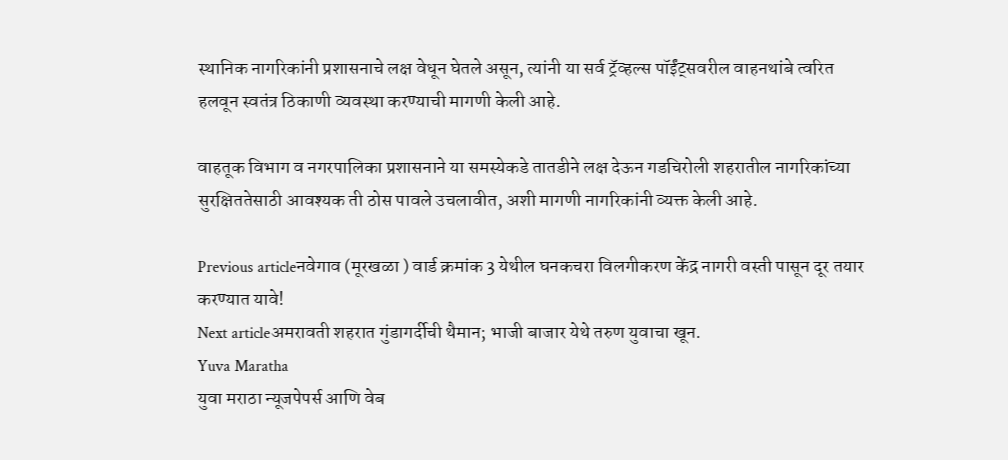स्थानिक नागरिकांनी प्रशासनाचे लक्ष वेधून घेतले असून, त्यांनी या सर्व ट्रॅव्हल्स पॉईंट्सवरील वाहनथांबे त्वरित हलवून स्वतंत्र ठिकाणी व्यवस्था करण्याची मागणी केली आहे.

वाहतूक विभाग व नगरपालिका प्रशासनाने या समस्येकडे तातडीने लक्ष देऊन गडचिरोली शहरातील नागरिकांच्या सुरक्षिततेसाठी आवश्यक ती ठोस पावले उचलावीत, अशी मागणी नागरिकांनी व्यक्त केली आहे.

Previous articleनवेगाव (मूरखळा ) वार्ड क्रमांक 3 येथील घनकचरा विलगीकरण केंद्र नागरी वस्ती पासून दूर तयार करण्यात यावे!
Next articleअमरावती शहरात गुंडागर्दीची थैमान; भाजी बाजार येथे तरुण युवाचा खून.
Yuva Maratha
युवा मराठा न्यूजपेपर्स आणि वेब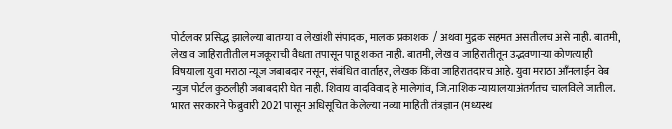पोर्टलवर प्रसिद्ध झालेल्या बातम्या व लेखांशी संपादक, मालक प्रकाशक  / अथवा मुद्रक सहमत असतीलच असे नाही. बातमी, लेख व जाहिरातीतील मजकूराची वैधता तपासून पाहू शकत नाही. बातमी, लेख व जाहिरातीतून उद्भवणाऱ्या कोणत्याही विषयाला युवा मराठा न्यूज जबाबदार नसून, संबंधित वार्ताहर, लेखक किंवा जाहिरातदारच आहे. युवा मराठा आँनलाईन वेब न्युज पोर्टल कुठलीही जबाबदारी घेत नाही. शिवाय वादविवाद हे मालेगांव, जि.नाशिक न्यायालयाअंतर्गतच चालविले जातील. भारत सरकारने फेब्रुवारी 2021 पासून अधिसूचित केलेल्या नव्या माहिती तंत्रज्ञान (मध्यस्थ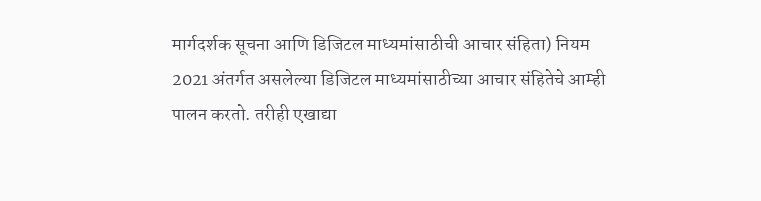मार्गदर्शक सूचना आणि डिजिटल माध्यमांसाठीची आचार संहिता) नियम 2021 अंतर्गत असलेल्या डिजिटल माध्यमांसाठीच्या आचार संहितेचे आम्ही पालन करतो. तरीही एखाद्या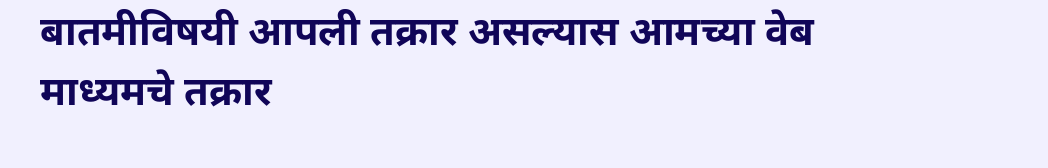बातमीविषयी आपली तक्रार असल्यास आमच्या वेब माध्यमचे तक्रार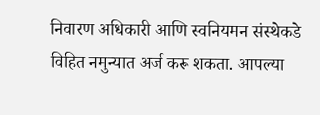निवारण अधिकारी आणि स्वनियमन संस्थेकडे विहित नमुन्यात अर्ज करू शकता. आपल्या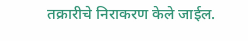तक्रारीचे निराकरण केले जाईल.